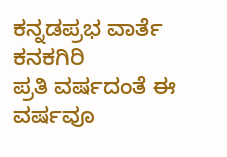ಕನ್ನಡಪ್ರಭ ವಾರ್ತೆ ಕನಕಗಿರಿ
ಪ್ರತಿ ವರ್ಷದಂತೆ ಈ ವರ್ಷವೂ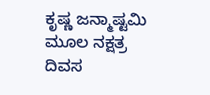ಕೃಷ್ಣ ಜನ್ಮಾಷ್ಟಮಿ ಮೂಲ ನಕ್ಷತ್ರ ದಿವಸ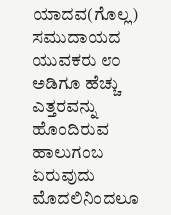ಯಾದವ(ಗೊಲ್ಲ) ಸಮುದಾಯದ ಯುವಕರು ೮೦ ಅಡಿಗೂ ಹೆಚ್ಚು ಎತ್ತರವನ್ನು ಹೊಂದಿರುವ ಹಾಲುಗಂಬ ಏರುವುದು ಮೊದಲಿನಿಂದಲೂ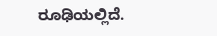ರೂಢಿಯಲ್ಲಿದೆ.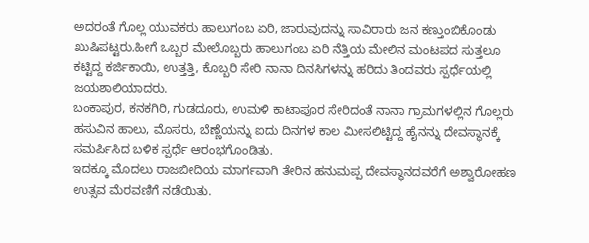ಅದರಂತೆ ಗೊಲ್ಲ ಯುವಕರು ಹಾಲುಗಂಬ ಏರಿ, ಜಾರುವುದನ್ನು ಸಾವಿರಾರು ಜನ ಕಣ್ತುಂಬಿಕೊಂಡು ಖುಷಿಪಟ್ಟರು.ಹೀಗೆ ಒಬ್ಬರ ಮೇಲೊಬ್ಬರು ಹಾಲುಗಂಬ ಏರಿ ನೆತ್ತಿಯ ಮೇಲಿನ ಮಂಟಪದ ಸುತ್ತಲೂ ಕಟ್ಟಿದ್ದ ಕರ್ಜಿಕಾಯಿ, ಉತ್ತತ್ತಿ, ಕೊಬ್ಬರಿ ಸೇರಿ ನಾನಾ ದಿನಸಿಗಳನ್ನು ಹರಿದು ತಿಂದವರು ಸ್ಪರ್ಧೆಯಲ್ಲಿ ಜಯಶಾಲಿಯಾದರು.
ಬಂಕಾಪುರ, ಕನಕಗಿರಿ, ಗುಡದೂರು, ಉಮಳಿ ಕಾಟಾಪೂರ ಸೇರಿದಂತೆ ನಾನಾ ಗ್ರಾಮಗಳಲ್ಲಿನ ಗೊಲ್ಲರು ಹಸುವಿನ ಹಾಲು, ಮೊಸರು, ಬೆಣ್ಣೆಯನ್ನು ಐದು ದಿನಗಳ ಕಾಲ ಮೀಸಲಿಟ್ಟಿದ್ದ ಹೈನನ್ನು ದೇವಸ್ಥಾನಕ್ಕೆ ಸಮರ್ಪಿಸಿದ ಬಳಿಕ ಸ್ಪರ್ಧೆ ಆರಂಭಗೊಂಡಿತು.
ಇದಕ್ಕೂ ಮೊದಲು ರಾಜಬೀದಿಯ ಮಾರ್ಗವಾಗಿ ತೇರಿನ ಹನುಮಪ್ಪ ದೇವಸ್ಥಾನದವರೆಗೆ ಅಶ್ವಾರೋಹಣ ಉತ್ಸವ ಮೆರವಣಿಗೆ ನಡೆಯಿತು.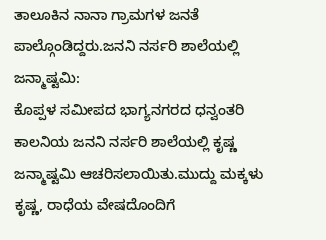ತಾಲೂಕಿನ ನಾನಾ ಗ್ರಾಮಗಳ ಜನತೆ ಪಾಲ್ಗೊಂಡಿದ್ದರು.ಜನನಿ ನರ್ಸರಿ ಶಾಲೆಯಲ್ಲಿ ಜನ್ಮಾಷ್ಟಮಿ:
ಕೊಪ್ಪಳ ಸಮೀಪದ ಭಾಗ್ಯನಗರದ ಧನ್ವಂತರಿ ಕಾಲನಿಯ ಜನನಿ ನರ್ಸರಿ ಶಾಲೆಯಲ್ಲಿ ಕೃಷ್ಣ ಜನ್ಮಾಷ್ಟಮಿ ಆಚರಿಸಲಾಯಿತು.ಮುದ್ದು ಮಕ್ಕಳು ಕೃಷ್ಣ, ರಾಧೆಯ ವೇಷದೊಂದಿಗೆ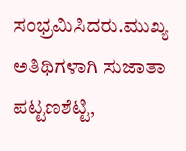ಸಂಭ್ರಮಿಸಿದರು.ಮುಖ್ಯ ಅತಿಥಿಗಳಾಗಿ ಸುಜಾತಾ ಪಟ್ಟಣಶೆಟ್ಟಿ,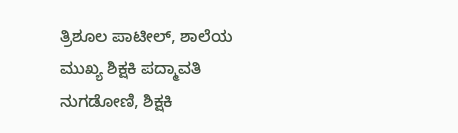ತ್ರಿಶೂಲ ಪಾಟೀಲ್, ಶಾಲೆಯ ಮುಖ್ಯ ಶಿಕ್ಷಕಿ ಪದ್ಮಾವತಿ ನುಗಡೋಣಿ, ಶಿಕ್ಷಕಿ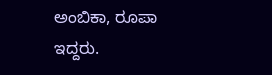ಅಂಬಿಕಾ, ರೂಪಾ ಇದ್ದರು.